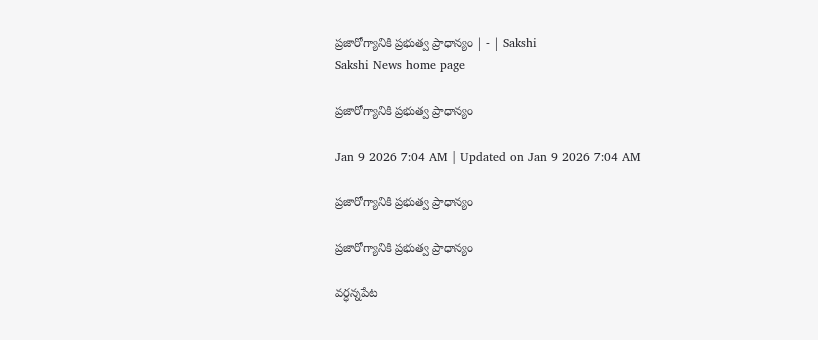ప్రజారోగ్యానికి ప్రభుత్వ ప్రాధాన్యం | - | Sakshi
Sakshi News home page

ప్రజారోగ్యానికి ప్రభుత్వ ప్రాధాన్యం

Jan 9 2026 7:04 AM | Updated on Jan 9 2026 7:04 AM

ప్రజారోగ్యానికి ప్రభుత్వ ప్రాధాన్యం

ప్రజారోగ్యానికి ప్రభుత్వ ప్రాధాన్యం

వర్ధన్నపేట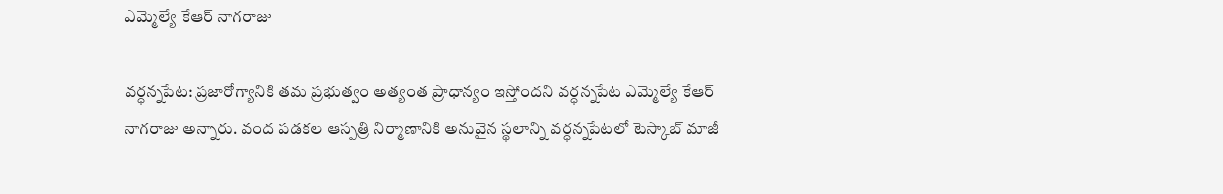ఎమ్మెల్యే కేఆర్‌ నాగరాజు

వర్ధన్నపేట: ప్రజారోగ్యానికి తమ ప్రభుత్వం అత్యంత ప్రాధాన్యం ఇస్తోందని వర్ధన్నపేట ఎమ్మెల్యే కేఆర్‌ నాగరాజు అన్నారు. వంద పడకల ఆస్పత్రి నిర్మాణానికి అనువైన స్థలాన్ని వర్ధన్నపేటలో టెస్కాబ్‌ మాజీ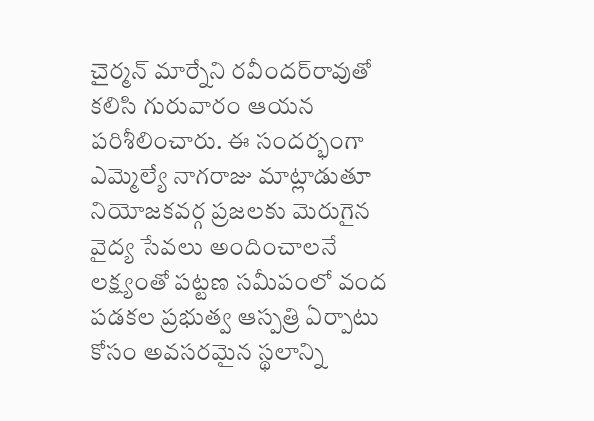చైర్మన్‌ మార్నేని రవీందర్‌రావుతో కలిసి గురువారం ఆయన పరిశీలించారు. ఈ సందర్భంగా ఎమ్మెల్యే నాగరాజు మాట్లాడుతూ నియోజకవర్గ ప్రజలకు మెరుగైన వైద్య సేవలు అందించాలనే లక్ష్యంతో పట్టణ సమీపంలో వంద పడకల ప్రభుత్వ ఆస్పత్రి ఏర్పాటు కోసం అవసరమైన స్థలాన్ని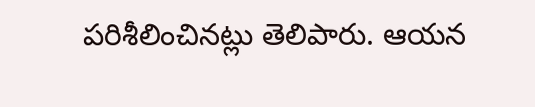పరిశీలించినట్లు తెలిపారు. ఆయన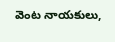వెంట నాయకులు,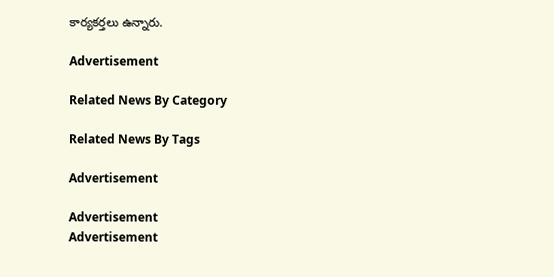కార్యకర్తలు ఉన్నారు.

Advertisement

Related News By Category

Related News By Tags

Advertisement

Advertisement
Advertisement